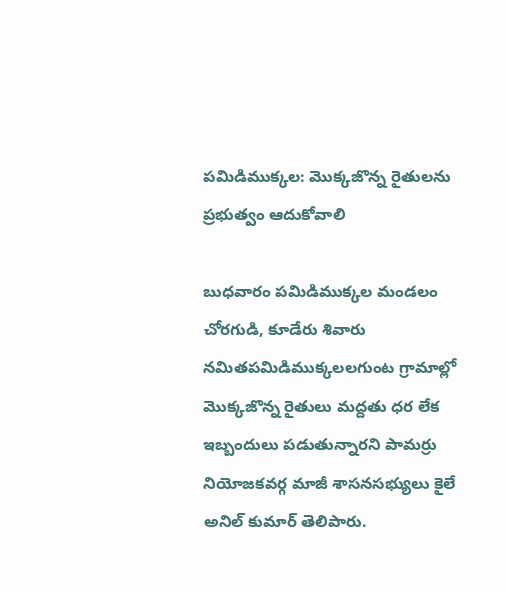పమిడిముక్కల: మొక్కజొన్న రైతులను ప్రభుత్వం ఆదుకోవాలి

బుధవారం పమిడిముక్కల మండలం చోరగుడి, కూడేరు శివారు నమితపమిడిముక్కలలగుంట గ్రామాల్లో మొక్కజొన్న రైతులు మద్దతు ధర లేక ఇబ్బందులు పడుతున్నారని పామర్రు నియోజకవర్గ మాజీ శాసనసభ్యులు కైలే అనిల్ కుమార్ తెలిపారు.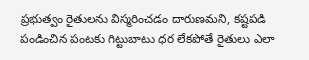ప్రభుత్వం రైతులను విస్మరించడం దారుణమని, కష్టపడి పండించిన పంటకు గిట్టుబాటు ధర లేకపోతే రైతులు ఎలా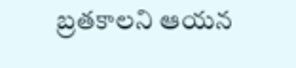బ్రతకాలని ఆయన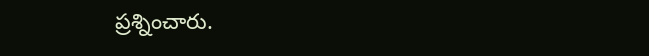ప్రశ్నించారు.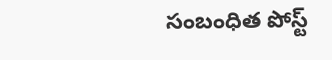సంబంధిత పోస్ట్